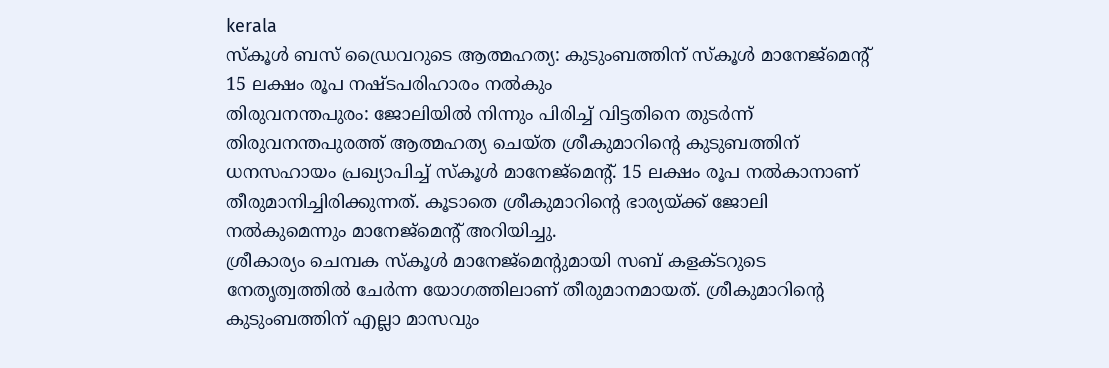kerala
സ്കൂൾ ബസ് ഡ്രൈവറുടെ ആത്മഹത്യ: കുടുംബത്തിന് സ്കൂൾ മാനേജ്മെന്റ് 15 ലക്ഷം രൂപ നഷ്ടപരിഹാരം നൽകും
തിരുവനന്തപുരം: ജോലിയിൽ നിന്നും പിരിച്ച് വിട്ടതിനെ തുടർന്ന് തിരുവനന്തപുരത്ത് ആത്മഹത്യ ചെയ്ത ശ്രീകുമാറിന്റെ കുടുബത്തിന് ധനസഹായം പ്രഖ്യാപിച്ച് സ്കൂൾ മാനേജ്മെന്റ്. 15 ലക്ഷം രൂപ നൽകാനാണ് തീരുമാനിച്ചിരിക്കുന്നത്. കൂടാതെ ശ്രീകുമാറിന്റെ ഭാര്യയ്ക്ക് ജോലി നൽകുമെന്നും മാനേജ്മെന്റ് അറിയിച്ചു.
ശ്രീകാര്യം ചെമ്പക സ്കൂൾ മാനേജ്മെന്റുമായി സബ് കളക്ടറുടെ നേതൃത്വത്തിൽ ചേർന്ന യോഗത്തിലാണ് തീരുമാനമായത്. ശ്രീകുമാറിന്റെ കുടുംബത്തിന് എല്ലാ മാസവും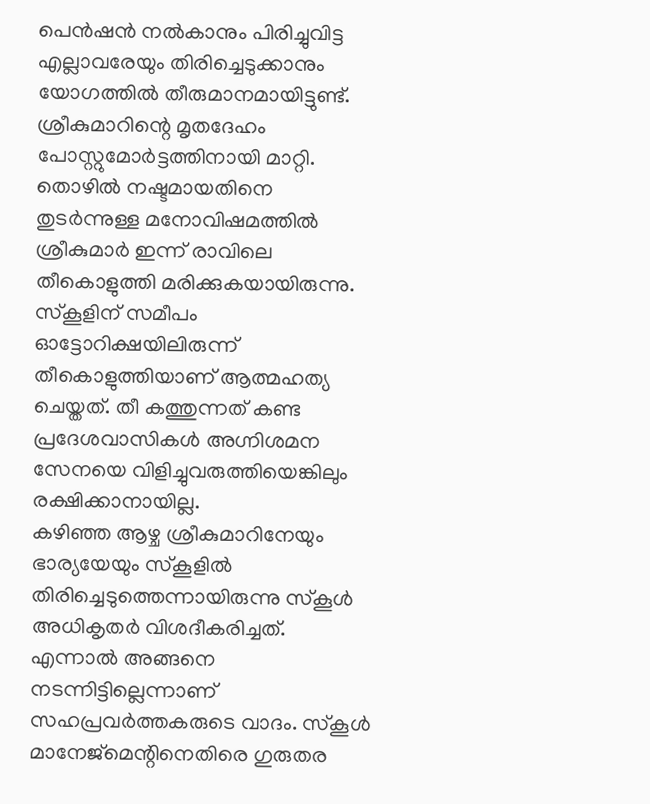പെൻഷൻ നൽകാനും പിരിച്ചുവിട്ട എല്ലാവരേയും തിരിച്ചെടുക്കാനും യോഗത്തിൽ തീരുമാനമായിട്ടുണ്ട്. ശ്രീകുമാറിന്റെ മൃതദേഹം പോസ്റ്റുമോർട്ടത്തിനായി മാറ്റി.
തൊഴിൽ നഷ്ടമായതിനെ തുടർന്നുള്ള മനോവിഷമത്തിൽ ശ്രീകുമാർ ഇന്ന് രാവിലെ തീകൊളുത്തി മരിക്കുകയായിരുന്നു. സ്കൂളിന് സമീപം ഓട്ടോറിക്ഷയിലിരുന്ന് തീകൊളുത്തിയാണ് ആത്മഹത്യ ചെയ്തത്. തീ കത്തുന്നത് കണ്ട പ്രദേശവാസികൾ അഗ്നിശമന സേനയെ വിളിച്ചുവരുത്തിയെങ്കിലും രക്ഷിക്കാനായില്ല.
കഴിഞ്ഞ ആഴ്ച ശ്രീകുമാറിനേയും ഭാര്യയേയും സ്കൂളിൽ തിരിച്ചെടുത്തെന്നായിരുന്നു സ്കൂൾ അധികൃതർ വിശദീകരിച്ചത്. എന്നാൽ അങ്ങനെ നടന്നിട്ടില്ലെന്നാണ് സഹപ്രവർത്തകരുടെ വാദം. സ്കൂൾ മാനേജ്മെന്റിനെതിരെ ഗുരുതര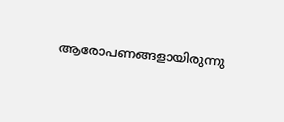ആരോപണങ്ങളായിരുന്നു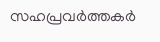സഹപ്രവർത്തകർ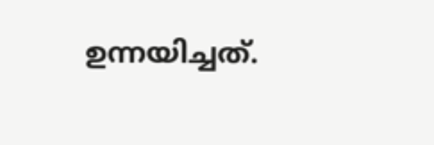ഉന്നയിച്ചത്.